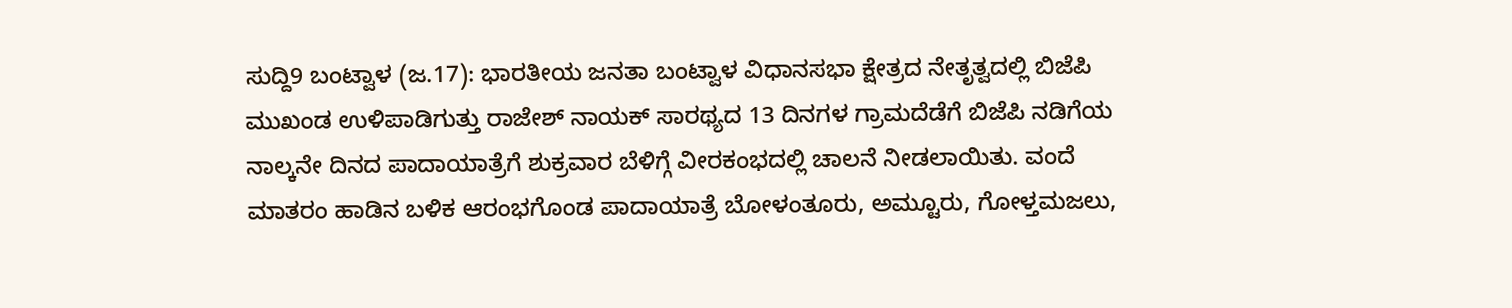ಸುದ್ದಿ9 ಬಂಟ್ವಾಳ (ಜ.17): ಭಾರತೀಯ ಜನತಾ ಬಂಟ್ವಾಳ ವಿಧಾನಸಭಾ ಕ್ಷೇತ್ರದ ನೇತೃತ್ವದಲ್ಲಿ ಬಿಜೆಪಿ ಮುಖಂಡ ಉಳಿಪಾಡಿಗುತ್ತು ರಾಜೇಶ್ ನಾಯಕ್ ಸಾರಥ್ಯದ 13 ದಿನಗಳ ಗ್ರಾಮದೆಡೆಗೆ ಬಿಜೆಪಿ ನಡಿಗೆಯ ನಾಲ್ಕನೇ ದಿನದ ಪಾದಾಯಾತ್ರೆಗೆ ಶುಕ್ರವಾರ ಬೆಳಿಗ್ಗೆ ವೀರಕಂಭದಲ್ಲಿ ಚಾಲನೆ ನೀಡಲಾಯಿತು. ವಂದೆ ಮಾತರಂ ಹಾಡಿನ ಬಳಿಕ ಆರಂಭಗೊಂಡ ಪಾದಾಯಾತ್ರೆ ಬೋಳಂತೂರು, ಅಮ್ಟೂರು, ಗೋಳ್ತಮಜಲು,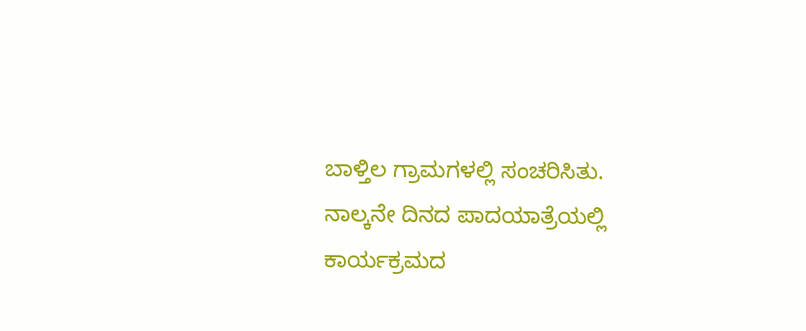ಬಾಳ್ತಿಲ ಗ್ರಾಮಗಳಲ್ಲಿ ಸಂಚರಿಸಿತು.
ನಾಲ್ಕನೇ ದಿನದ ಪಾದಯಾತ್ರೆಯಲ್ಲಿ ಕಾರ್ಯಕ್ರಮದ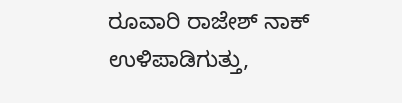ರೂವಾರಿ ರಾಜೇಶ್ ನಾಕ್ ಉಳಿಪಾಡಿಗುತ್ತು,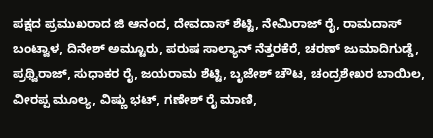ಪಕ್ಷದ ಪ್ರಮುಖರಾದ ಜಿ ಆನಂದ, ದೇವದಾಸ್ ಶೆಟ್ಟಿ, ನೇಮಿರಾಜ್ ರೈ, ರಾಮದಾಸ್ ಬಂಟ್ವಾಳ, ದಿನೇಶ್ ಅಮ್ಟೂರು, ಪರುಷ ಸಾಲ್ಯಾನ್ ನೆತ್ತರಕೆರೆ, ಚರಣ್ ಜುಮಾದಿಗುಡ್ಡೆ, ಪ್ರಥ್ವಿರಾಜ್, ಸುಧಾಕರ ರೈ, ಜಯರಾಮ ಶೆಟ್ಟಿ, ಬೃಜೇಶ್ ಚೌಟ, ಚಂದ್ರಶೇಖರ ಬಾಯಿಲ, ವೀರಪ್ಪ ಮೂಲ್ಯ, ವಿಷ್ಣು ಭಟ್, ಗಣೇಶ್ ರೈ ಮಾಣಿ,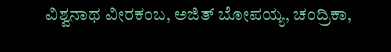ವಿಶ್ವನಾಥ ವೀರಕಂಬ, ಅಜಿತ್ ಬೋಪಯ್ಯ, ಚಂದ್ರಿಕಾ,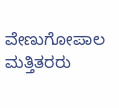ವೇಣುಗೋಪಾಲ ಮತ್ತಿತರರು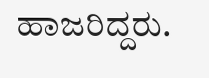ಹಾಜರಿದ್ದರು.